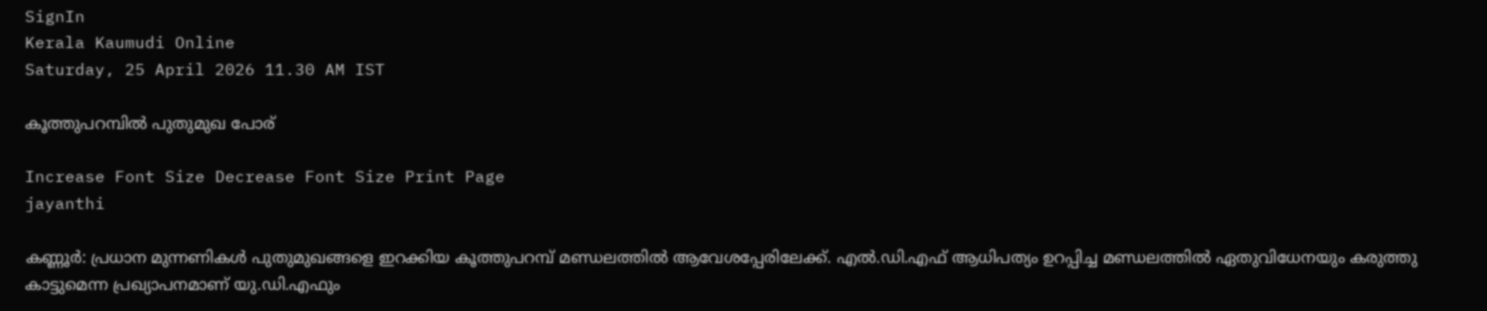SignIn
Kerala Kaumudi Online
Saturday, 25 April 2026 11.30 AM IST

കൂത്തുപറമ്പിൽ പുതുമുഖ പോര്

Increase Font Size Decrease Font Size Print Page
jayanthi

കണ്ണൂർ: പ്രധാന മുന്നണികൾ പുതുമുഖങ്ങളെ ഇറക്കിയ കൂത്തുപറമ്പ് മണ്ഡലത്തിൽ ആവേശപ്പേരിലേക്ക്. എൽ.ഡി.എഫ് ആധിപത്യം ഉറപ്പിച്ച മണ്ഡലത്തിൽ ഏതുവിധേനയും കരുത്തു കാട്ടുമെന്ന പ്രഖ്യാപനമാണ് യു.ഡി.എഫും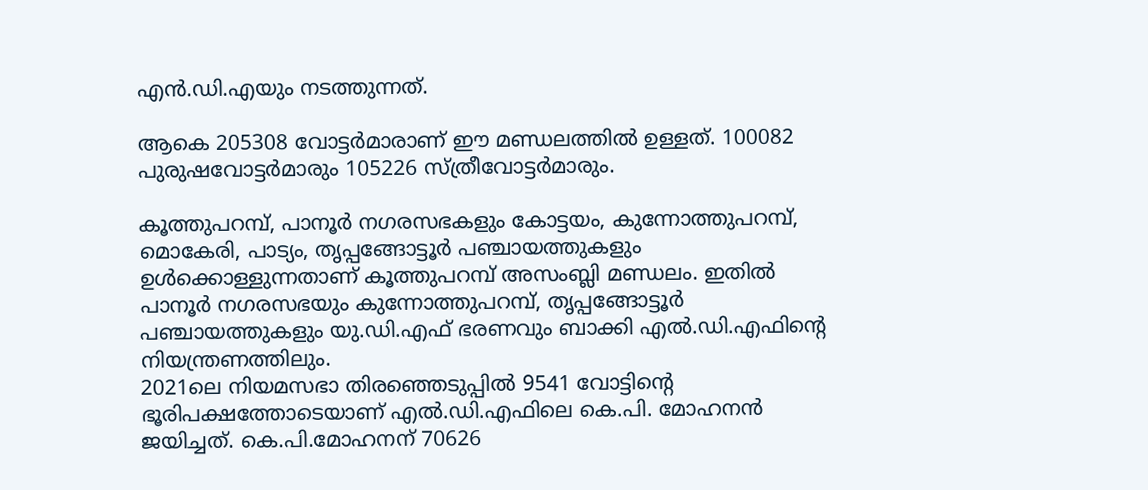എൻ.ഡി.എയും നടത്തുന്നത്.

ആകെ 205308 വോട്ടർമാരാണ് ഈ മണ്ഡലത്തിൽ ഉള്ളത്. 100082 പുരുഷവോട്ടർമാരും 105226 സ്ത്രീവോട്ടർമാരും.

കൂത്തുപറമ്പ്, പാനൂർ നഗരസഭകളും കോട്ടയം, കുന്നോത്തുപറമ്പ്, മൊകേരി, പാട്യം, തൃപ്പങ്ങോട്ടൂർ പഞ്ചായത്തുകളും ഉൾക്കൊള്ളുന്നതാണ് കൂത്തുപറമ്പ് അസംബ്ലി മണ്ഡലം. ഇതിൽ പാനൂർ നഗരസഭയും കുന്നോത്തുപറമ്പ്, തൃപ്പങ്ങോട്ടൂർ പഞ്ചായത്തുകളും യു.ഡി.എഫ് ഭരണവും ബാക്കി എൽ.ഡി.എഫിന്റെ നിയന്ത്രണത്തിലും.
2021ലെ നിയമസഭാ തിരഞ്ഞെടുപ്പിൽ 9541 വോട്ടിന്റെ ഭൂരിപക്ഷത്തോടെയാണ് എൽ.ഡി.എഫിലെ കെ.പി. മോഹനൻ ജയിച്ചത്. കെ.പി.മോഹനന് 70626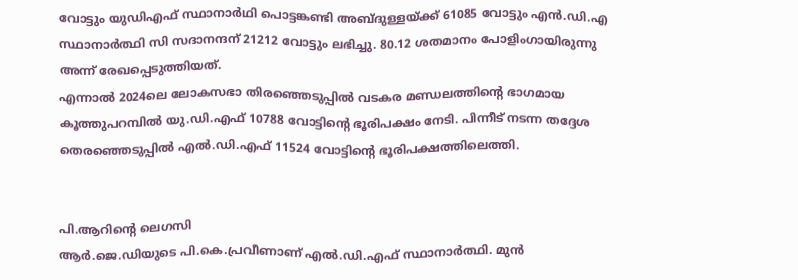വോട്ടും യുഡിഎഫ് സ്ഥാനാർഥി പൊട്ടങ്കണ്ടി അബ്ദുള്ളയ്ക്ക് 61085 വോട്ടും എൻ.ഡി.എ സ്ഥാനാർത്ഥി സി സദാനന്ദന് 21212 വോട്ടും ലഭിച്ചു. 80.12 ശതമാനം പോളിംഗായിരുന്നു അന്ന് രേഖപ്പെടുത്തിയത്.
എന്നാൽ 2024ലെ ലോകസഭാ തിരഞ്ഞെടുപ്പിൽ വടകര മണ്ഡലത്തിന്റെ ഭാഗമായ കൂത്തുപറമ്പിൽ യു.ഡി.എഫ് 10788 വോട്ടിന്റെ ഭൂരിപക്ഷം നേടി. പിന്നീട് നടന്ന തദ്ദേശ തെരഞ്ഞെടുപ്പിൽ എൽ.ഡി.എഫ് 11524 വോട്ടിന്റെ ഭൂരിപക്ഷത്തിലെത്തി.


പി.ആറിന്റെ ലെഗസി
ആർ.ജെ.ഡിയുടെ പി.കെ.പ്രവീണാണ് എൽ.ഡി.എഫ് സ്ഥാനാർത്ഥി. മുൻ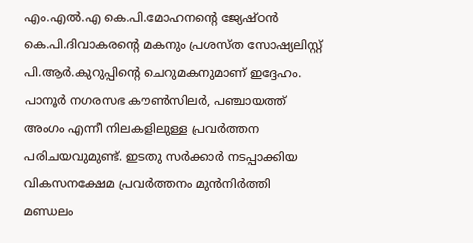എം.എൽ.എ കെ.പി.മോഹനന്റെ ജ്യേഷ്ഠൻ കെ.പി.ദിവാകരന്റെ മകനും പ്രശസ്ത സോഷ്യലിസ്റ്റ് പി.ആർ.കുറുപ്പിന്റെ ചെറുമകനുമാണ് ഇദ്ദേഹം. പാനൂർ നഗരസഭ കൗൺസിലർ, പഞ്ചായത്ത് അംഗം എന്നീ നിലകളിലുള്ള പ്രവർത്തന പരിചയവുമുണ്ട്. ഇടതു സർക്കാർ നടപ്പാക്കിയ വികസനക്ഷേമ പ്രവർത്തനം മുൻനിർത്തി മണ്ഡലം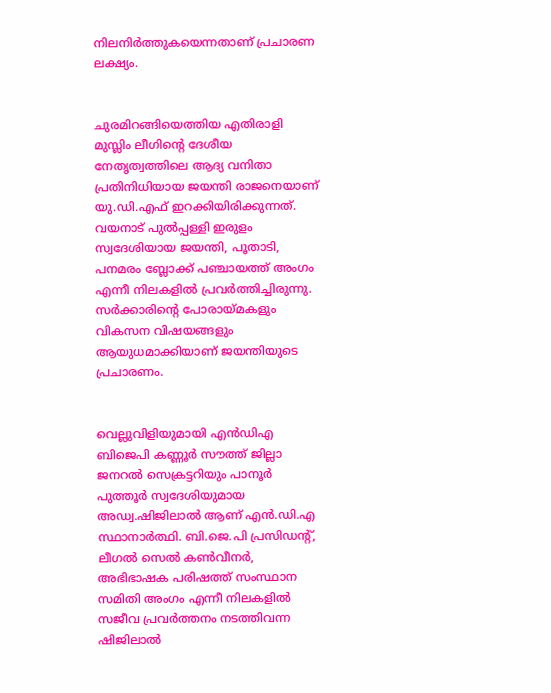നിലനിർത്തുകയെന്നതാണ് പ്രചാരണ ലക്ഷ്യം.


ചുരമിറങ്ങിയെത്തിയ എതിരാളി
മുസ്ലിം ലീഗിന്റെ ദേശീയ നേതൃത്വത്തിലെ ആദ്യ വനിതാ പ്രതിനിധിയായ ജയന്തി രാജനെയാണ് യു.ഡി.എഫ് ഇറക്കിയിരിക്കുന്നത്. വയനാട് പുൽപ്പള്ളി ഇരുളം സ്വദേശിയായ ജയന്തി, പൂതാടി, പനമരം ബ്ലോക്ക് പഞ്ചായത്ത് അംഗം എന്നീ നിലകളിൽ പ്രവർത്തിച്ചിരുന്നു. സർക്കാരിന്റെ പോരായ്മകളും വികസന വിഷയങ്ങളും ആയുധമാക്കിയാണ് ജയന്തിയുടെ പ്രചാരണം.


വെല്ലുവിളിയുമായി എൻഡിഎ
ബിജെപി കണ്ണൂർ സൗത്ത് ജില്ലാ ജനറൽ സെക്രട്ടറിയും പാനൂർ പുത്തൂർ സ്വദേശിയുമായ അഡ്വ.ഷിജിലാൽ ആണ് എൻ.ഡി.എ സ്ഥാനാർത്ഥി. ബി.ജെ.പി പ്രസിഡന്റ്, ലീഗൽ സെൽ കൺവീനർ, അഭിഭാഷക പരിഷത്ത് സംസ്ഥാന സമിതി അംഗം എന്നീ നിലകളിൽ സജീവ പ്രവർത്തനം നടത്തിവന്ന ഷിജിലാൽ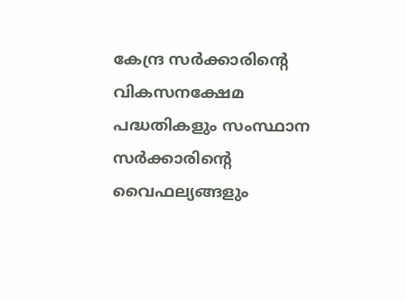കേന്ദ്ര സർക്കാരിന്റെ വികസനക്ഷേമ പദ്ധതികളും സംസ്ഥാന സർക്കാരിന്റെ വൈഫല്യങ്ങളും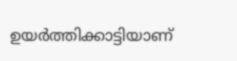ഉയർത്തിക്കാട്ടിയാണ്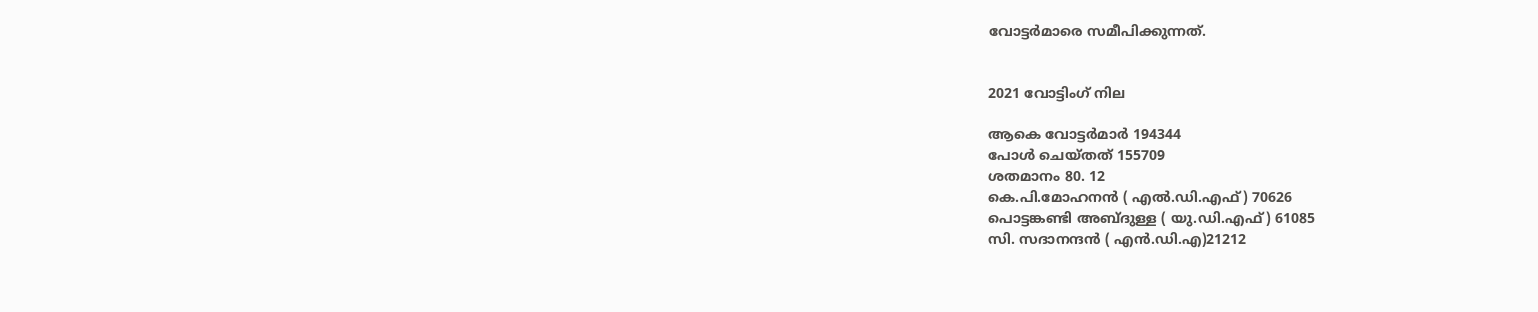വോട്ട‌ർമാരെ സമീപിക്കുന്നത്.


2021 വോട്ടിംഗ് നില

ആകെ വോട്ടർമാർ 194344
പോൾ ചെയ്തത് 155709
ശതമാനം 80. 12
കെ.പി.മോഹനൻ ( എൽ.ഡി.എഫ്) 70626
പൊട്ടങ്കണ്ടി അബ്ദുള്ള ( യു.ഡി.എഫ്) 61085
സി. സദാനന്ദൻ ( എൻ.ഡി.എ)21212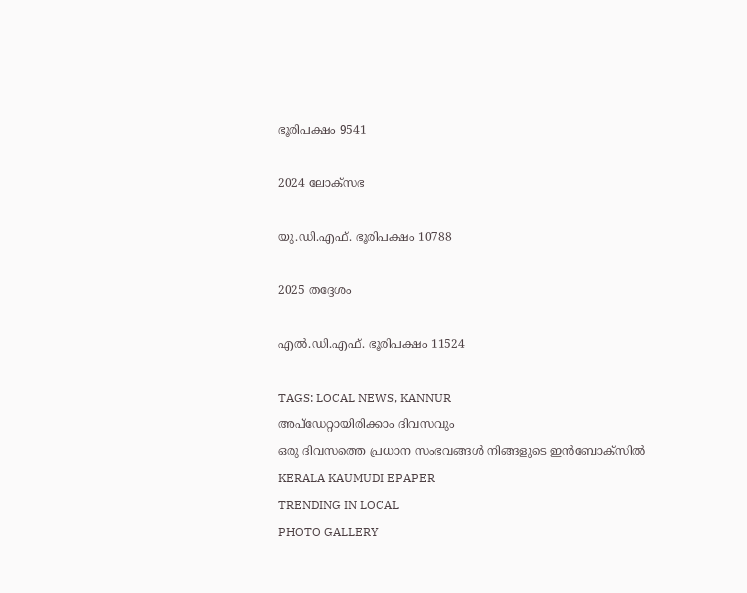ഭൂരിപക്ഷം 9541

2024 ലോക്‌സഭ

യു.ഡി.എഫ്. ഭൂരിപക്ഷം 10788

2025 തദ്ദേശം

എൽ.ഡി.എഫ്. ഭൂരിപക്ഷം 11524

TAGS: LOCAL NEWS, KANNUR
അപ്ഡേറ്റായിരിക്കാം ദിവസവും
ഒരു ദിവസത്തെ പ്രധാന സംഭവങ്ങൾ നിങ്ങളുടെ ഇൻബോക്സിൽ
KERALA KAUMUDI EPAPER
TRENDING IN LOCAL
PHOTO GALLERY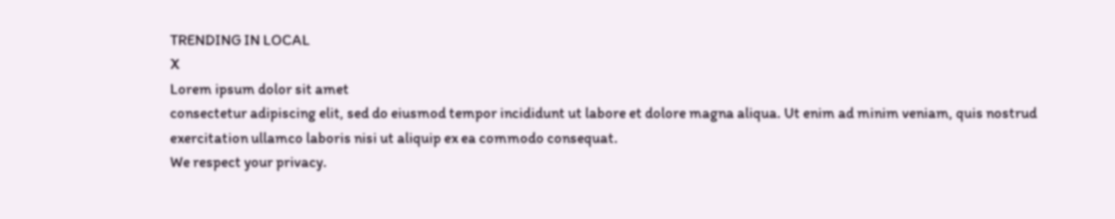TRENDING IN LOCAL
X
Lorem ipsum dolor sit amet
consectetur adipiscing elit, sed do eiusmod tempor incididunt ut labore et dolore magna aliqua. Ut enim ad minim veniam, quis nostrud exercitation ullamco laboris nisi ut aliquip ex ea commodo consequat.
We respect your privacy.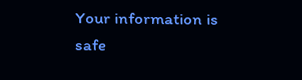Your information is safe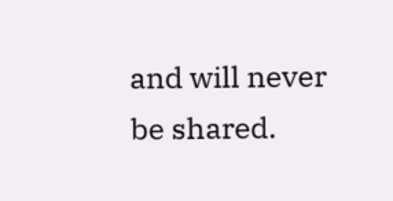and will never be shared.